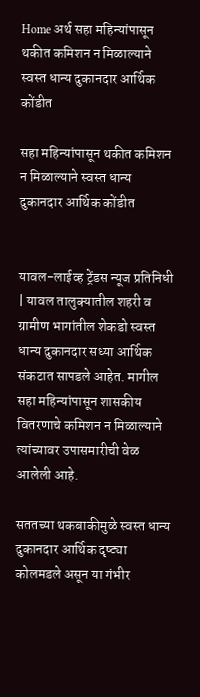Home अर्थ सहा महिन्यांपासून थकीत कमिशन न मिळाल्याने स्वस्त धान्य दुकानदार आर्थिक कोंडीत

सहा महिन्यांपासून थकीत कमिशन न मिळाल्याने स्वस्त धान्य दुकानदार आर्थिक कोंडीत


यावल-लाईव्ह ट्रेंडस न्यूज प्रतिनिधी | यावल तालुक्यातील शहरी व ग्रामीण भागांतील शेकडो स्वस्त धान्य दुकानदार सध्या आर्थिक संकटात सापडले आहेत. मागील सहा महिन्यांपासून शासकीय वितरणाचे कमिशन न मिळाल्याने त्यांच्यावर उपासमारीची वेळ आलेली आहे.

सततच्या थकबाकीमुळे स्वस्त धान्य दुकानदार आर्थिक दृष्ट्या कोलमडले असून या गंभीर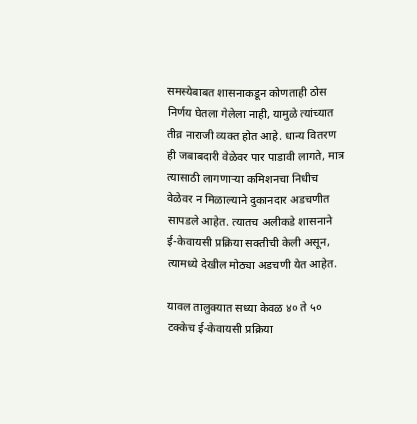समस्येबाबत शासनाकडून कोणताही ठोस निर्णय घेतला गेलेला नाही, यामुळे त्यांच्यात तीव्र नाराजी व्यक्त होत आहे. धान्य वितरण ही जबाबदारी वेळेवर पार पाडावी लागते, मात्र त्यासाठी लागणाऱ्या कमिशनचा निधीच वेळेवर न मिळाल्याने दुकानदार अडचणीत सापडले आहेत. त्यातच अलीकडे शासनाने ई-केवायसी प्रक्रिया सक्तीची केली असून, त्यामध्ये देखील मोठ्या अडचणी येत आहेत.

यावल तालुक्यात सध्या केवळ ४० ते ५० टक्केच ई-केवायसी प्रक्रिया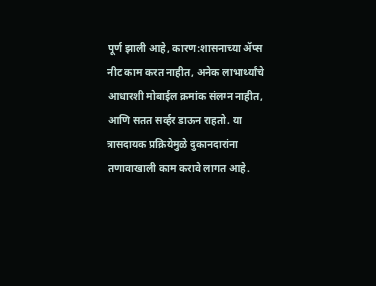पूर्ण झाली आहे, कारण:शासनाच्या ॲप्स नीट काम करत नाहीत, अनेक लाभार्थ्यांचे आधारशी मोबाईल क्रमांक संलग्न नाहीत, आणि सतत सर्व्हर डाऊन राहतो. या त्रासदायक प्रक्रियेमुळे दुकानदारांना तणावाखाली काम करावे लागत आहे.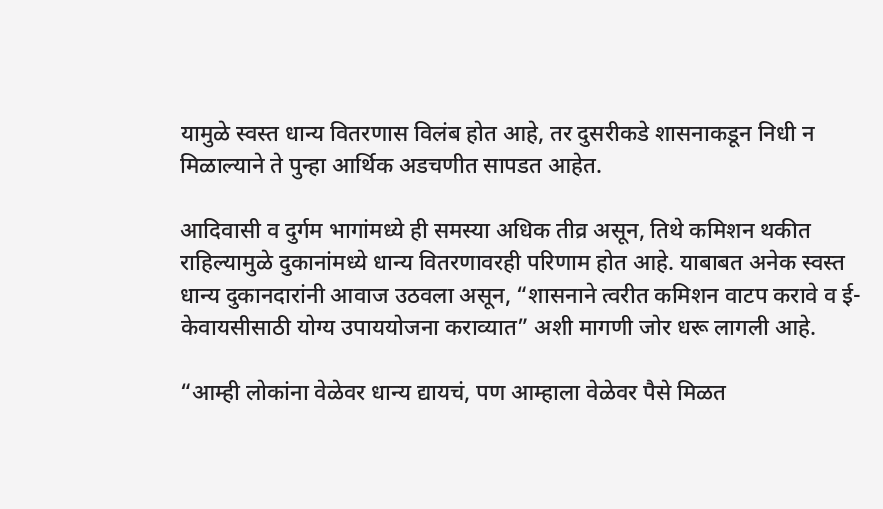यामुळे स्वस्त धान्य वितरणास विलंब होत आहे, तर दुसरीकडे शासनाकडून निधी न मिळाल्याने ते पुन्हा आर्थिक अडचणीत सापडत आहेत.

आदिवासी व दुर्गम भागांमध्ये ही समस्या अधिक तीव्र असून, तिथे कमिशन थकीत राहिल्यामुळे दुकानांमध्ये धान्य वितरणावरही परिणाम होत आहे. याबाबत अनेक स्वस्त धान्य दुकानदारांनी आवाज उठवला असून, “शासनाने त्वरीत कमिशन वाटप करावे व ई-केवायसीसाठी योग्य उपाययोजना कराव्यात” अशी मागणी जोर धरू लागली आहे.

“आम्ही लोकांना वेळेवर धान्य द्यायचं, पण आम्हाला वेळेवर पैसे मिळत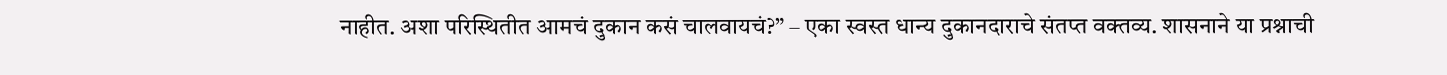नाहीत. अशा परिस्थितीत आमचं दुकान कसं चालवायचं?” – एका स्वस्त धान्य दुकानदाराचे संतप्त वक्तव्य. शासनाने या प्रश्नाची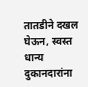तातडीने दखल घेऊन, स्वस्त धान्य दुकानदारांना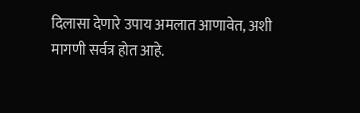दिलासा देणारे उपाय अमलात आणावेत, अशी मागणी सर्वत्र होत आहे.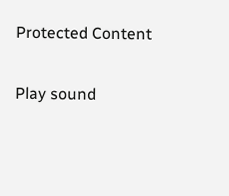Protected Content

Play sound